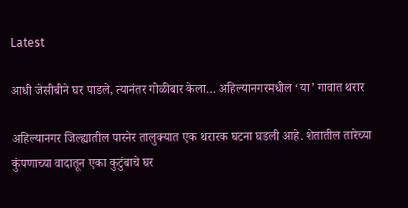Latest

आधी जेसीबीने घर पाडले, त्यानंतर गोळीबार केला… अहिल्यानगरमधील ‘या’ गावात थरार

अहिल्यानगर जिल्ह्यातील पारनेर तालुक्यात एक थरारक घटना घडली आहे. शेतातील तारेच्या कुंपणाच्या वादातून एका कुटुंबाचे घर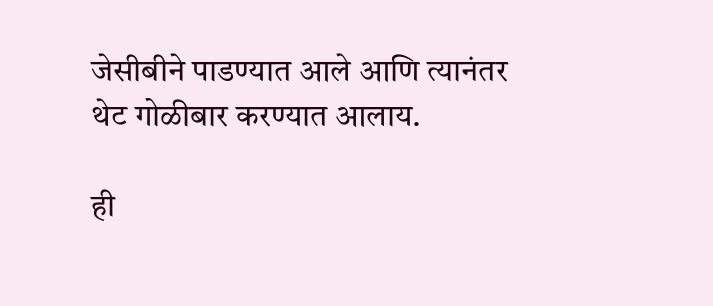जेसीबीने पाडण्यात आले आणि त्यानंतर थेट गोळीबार करण्यात आलाय.

ही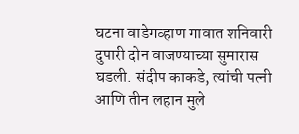घटना वाडेगव्हाण गावात शनिवारी दुपारी दोन वाजण्याच्या सुमारास घडली. संदीप काकडे, त्यांची पत्नी आणि तीन लहान मुले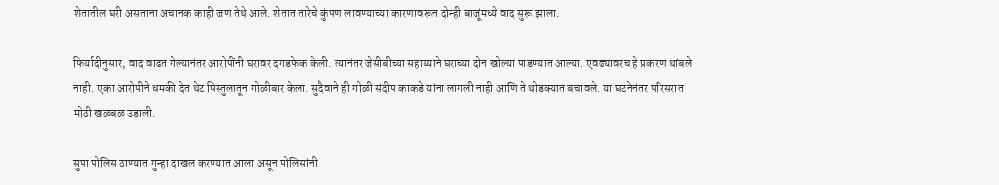शेतातील घरी असताना अचानक काही जण तेथे आले. शेतात तारेचे कुंपण लावण्याच्या कारणावरून दोन्ही बाजूंमध्ये वाद सुरू झाला.

फिर्यादीनुसार, वाद वाढत गेल्यानंतर आरोपींनी घरावर दगडफेक केली. त्यानंतर जेसीबीच्या सहाय्याने घराच्या दोन खोल्या पाडण्यात आल्या. एवढ्यावरच हे प्रकरण थांबले नाही. एका आरोपीने धमकी देत थेट पिस्तुलातून गोळीबार केला. सुदैवाने ही गोळी संदीप काकडे यांना लागली नाही आणि ते थोडक्यात बचावले. या घटनेनंतर परिसरात मोठी खळबळ उडाली.

सुपा पोलिस ठाण्यात गुन्हा दाखल करण्यात आला असून पोलिसांनी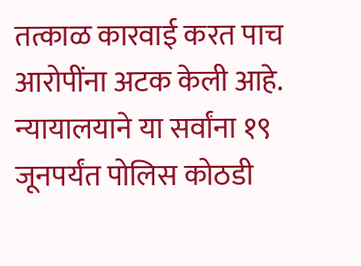तत्काळ कारवाई करत पाच आरोपींना अटक केली आहे. न्यायालयाने या सर्वांना १९ जूनपर्यंत पोलिस कोठडी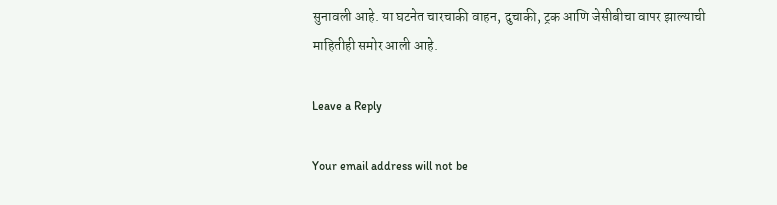सुनावली आहे. या घटनेत चारचाकी वाहन, दुचाकी, ट्रक आणि जेसीबीचा वापर झाल्याची माहितीही समोर आली आहे.

Leave a Reply

Your email address will not be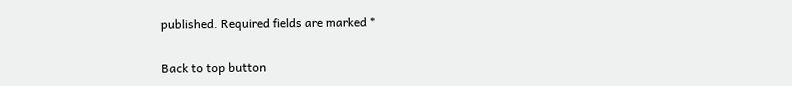published. Required fields are marked *

Back to top button